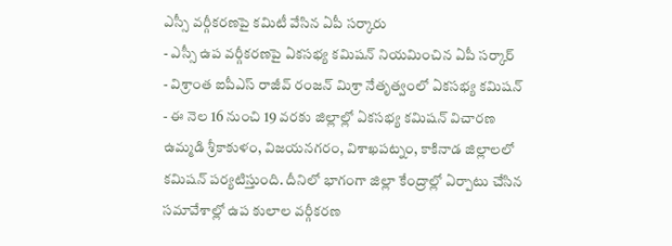ఎస్సీ వర్గీకరణపై కమిటీ వేసిన ఏపీ సర్కారు
- ఎస్సీ ఉప వర్గీకరణపై ఏకసభ్య కమిషన్ నియమించిన ఏపీ సర్కార్
- విశ్రాంత ఐపీఎస్ రాజీవ్ రంజన్ మిశ్రా నేతృత్వంలో ఏకసభ్య కమిషన్
- ఈ నెల 16 నుంచి 19 వరకు జిల్లాల్లో ఏకసభ్య కమిషన్ విచారణ
ఉమ్మడి శ్రీకాకుళం, విజయనగరం, విశాఖపట్నం, కాకినాడ జిల్లాలలో కమిషన్ పర్యటిస్తుంది. దీనిలో భాగంగా జిల్లా కేంద్రాల్లో ఏర్పాటు చేసిన సమావేశాల్లో ఉప కులాల వర్గీకరణ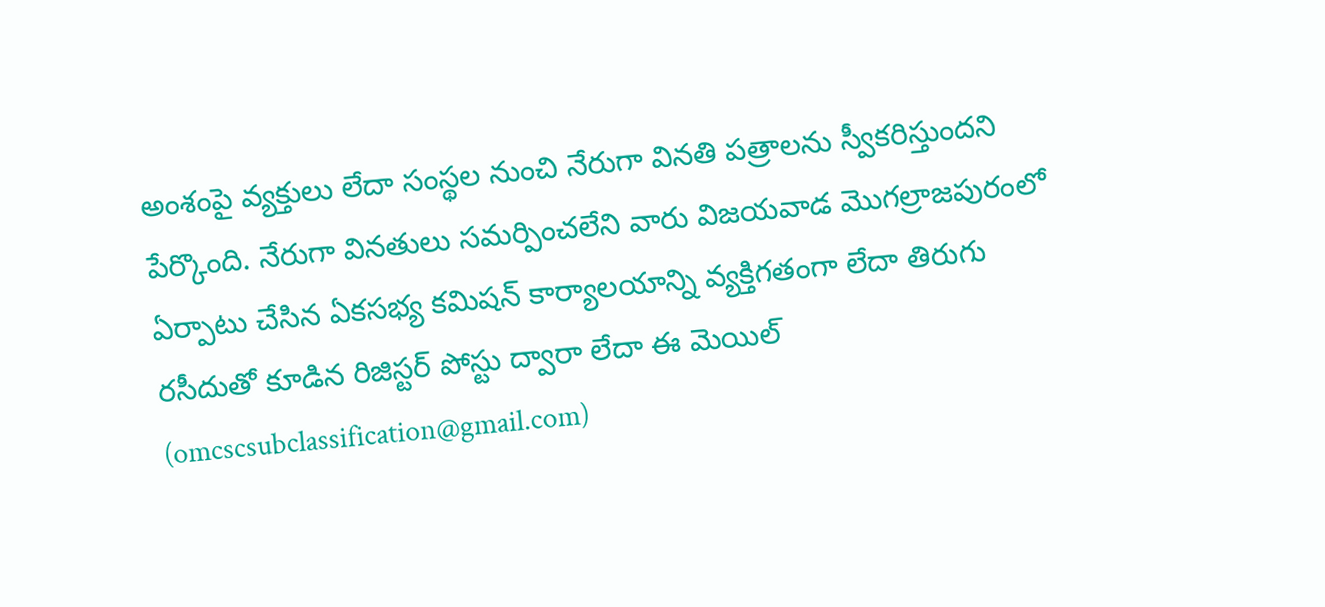అంశంపై వ్యక్తులు లేదా సంస్థల నుంచి నేరుగా వినతి పత్రాలను స్వీకరిస్తుందని పేర్కొంది. నేరుగా వినతులు సమర్పించలేని వారు విజయవాడ మొగల్రాజపురంలో ఏర్పాటు చేసిన ఏకసభ్య కమిషన్ కార్యాలయాన్ని వ్యక్తిగతంగా లేదా తిరుగు రసీదుతో కూడిన రిజిస్టర్ పోస్టు ద్వారా లేదా ఈ మెయిల్ (omcscsubclassification@gmail.com)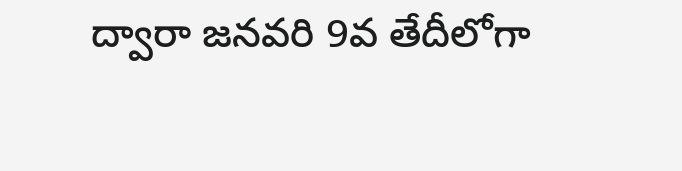ద్వారా జనవరి 9వ తేదీలోగా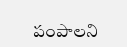పంపాలని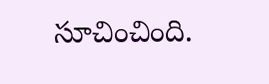సూచించింది.